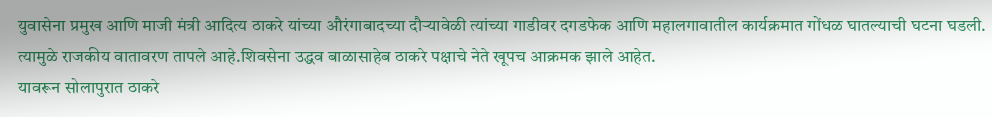युवासेना प्रमुख आणि माजी मंत्री आदित्य ठाकरे यांच्या औरंगाबादच्या दौऱ्यावेळी त्यांच्या गाडीवर दगडफेक आणि महालगावातील कार्यक्रमात गोंधळ घातल्याची घटना घडली. त्यामुळे राजकीय वातावरण तापले आहे.शिवसेना उद्धव बाळासाहेब ठाकरे पक्षाचे नेते खूपच आक्रमक झाले आहेत.
यावरून सोलापुरात ठाकरे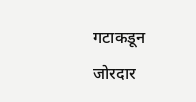गटाकडून जोरदार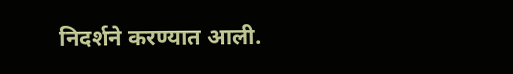निदर्शने करण्यात आली.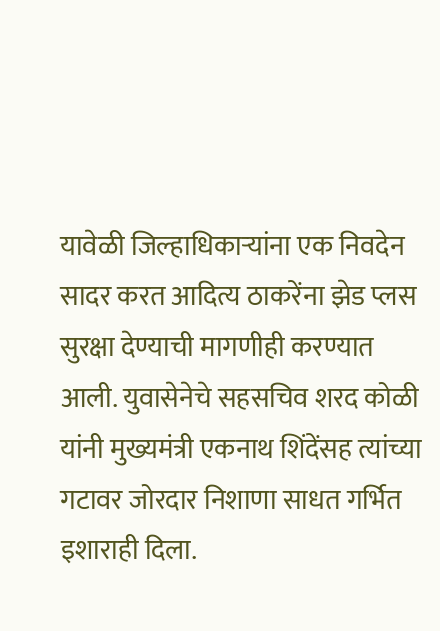यावेळी जिल्हाधिकाऱ्यांना एक निवदेन सादर करत आदित्य ठाकरेंना झेड प्लस सुरक्षा देण्याची मागणीही करण्यात आली. युवासेनेचे सहसचिव शरद कोळी यांनी मुख्यमंत्री एकनाथ शिंदेंसह त्यांच्या गटावर जोरदार निशाणा साधत गर्भित इशाराही दिला.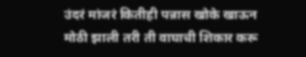उंदरं मांजरं कितीही पन्नास खोके खाऊन मोठी झाली तरी ती वाघाची शिकार करू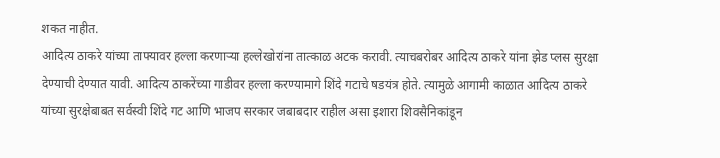शकत नाहीत.
आदित्य ठाकरे यांच्या ताफ्यावर हल्ला करणाऱ्या हल्लेखोरांना तात्काळ अटक करावी. त्याचबरोबर आदित्य ठाकरे यांना झेड प्लस सुरक्षा देण्याची देण्यात यावी. आदित्य ठाकरेंच्या गाडीवर हल्ला करण्यामागे शिंदे गटाचे षडयंत्र होते. त्यामुळे आगामी काळात आदित्य ठाकरे यांच्या सुरक्षेबाबत सर्वस्वी शिंदे गट आणि भाजप सरकार जबाबदार राहील असा इशारा शिवसैनिकांडून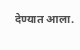देण्यात आला.